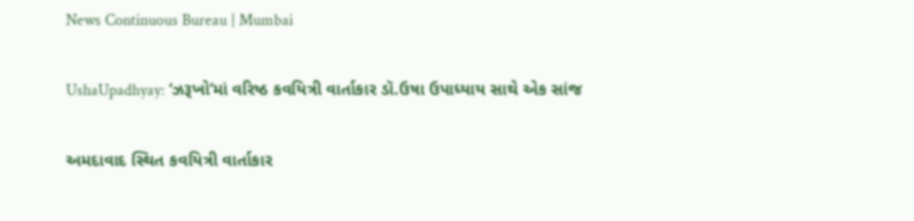News Continuous Bureau | Mumbai

UshaUpadhyay: ‘ઝરૂખો’માં વરિષ્ઠ કવયિત્રી વાર્તાકાર ડૉ.ઉષા ઉપાધ્યાય સાથે એક સાંજ

અમદાવાદ સ્થિત કવયિત્રી વાર્તાકાર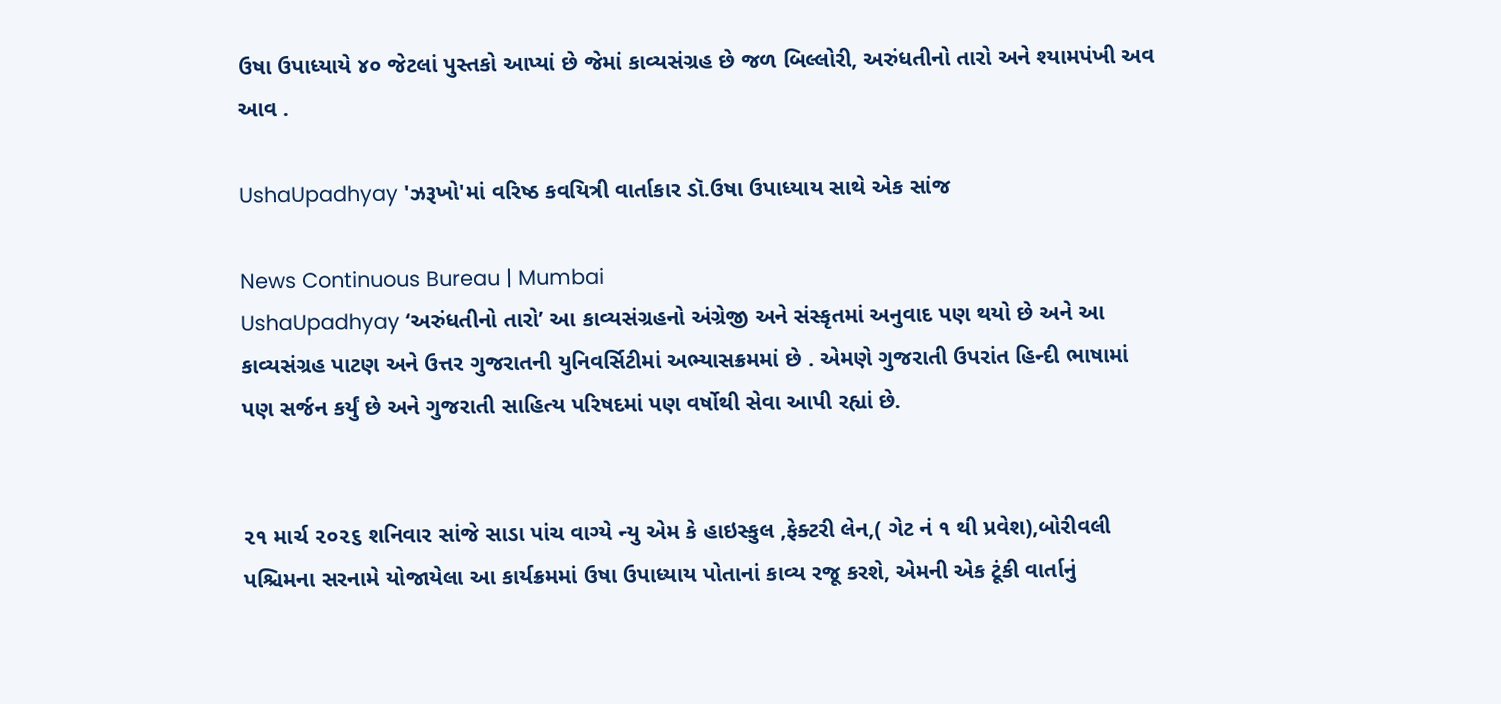ઉષા ઉપાધ્યાયે ૪૦ જેટલાં પુસ્તકો આપ્યાં છે જેમાં કાવ્યસંગ્રહ છે જળ બિલ્લોરી, અરુંધતીનો તારો અને શ્યામપંખી અવ આવ .

UshaUpadhyay 'ઝરૂખો'માં વરિષ્ઠ કવયિત્રી વાર્તાકાર ડૉ.ઉષા ઉપાધ્યાય સાથે એક સાંજ

News Continuous Bureau | Mumbai
UshaUpadhyay ‘અરુંધતીનો તારો’ આ કાવ્યસંગ્રહનો અંગ્રેજી અને સંસ્કૃતમાં અનુવાદ પણ થયો છે અને આ કાવ્યસંગ્રહ પાટણ અને ઉત્તર ગુજરાતની યુનિવર્સિટીમાં અભ્યાસક્રમમાં છે . એમણે ગુજરાતી ઉપરાંત હિન્દી ભાષામાં પણ સર્જન કર્યું છે અને ગુજરાતી સાહિત્ય પરિષદમાં પણ વર્ષોથી સેવા આપી રહ્યાં છે.


૨૧ માર્ચ ૨૦૨૬ શનિવાર સાંજે સાડા પાંચ વાગ્યે ન્યુ એમ કે હાઇસ્કુલ ,ફેક્ટરી લેન,( ગેટ નં ૧ થી પ્રવેશ),બોરીવલી પશ્ચિમના સરનામે યોજાયેલા આ કાર્યક્રમમાં ઉષા ઉપાધ્યાય પોતાનાં કાવ્ય રજૂ કરશે, એમની એક ટૂંકી વાર્તાનું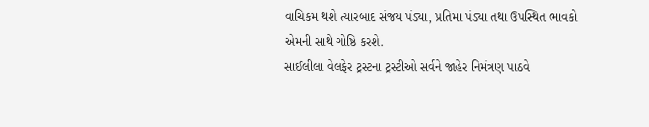વાચિકમ થશે ત્યારબાદ સંજય પંડ્યા, પ્રતિમા પંડ્યા તથા ઉપસ્થિત ભાવકો એમની સાથે ગોષ્ઠિ કરશે.
સાઈલીલા વેલફેર ટ્રસ્ટના ટ્રસ્ટીઓ સર્વને જાહેર નિમંત્રણ પાઠવે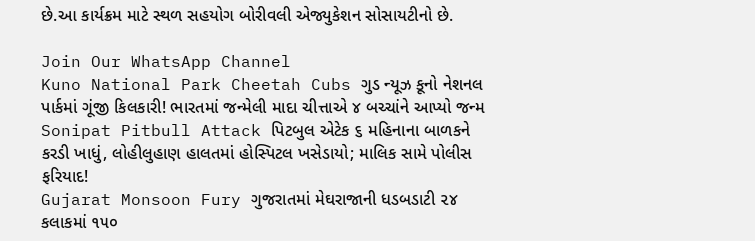છે.આ કાર્યક્રમ માટે સ્થળ સહયોગ બોરીવલી એજ્યુકેશન સોસાયટીનો છે.

Join Our WhatsApp Channel
Kuno National Park Cheetah Cubs ગુડ ન્યૂઝ કૂનો નેશનલ પાર્કમાં ગૂંજી કિલકારી! ભારતમાં જન્મેલી માદા ચીત્તાએ ૪ બચ્ચાંને આપ્યો જન્મ
Sonipat Pitbull Attack પિટબુલ એટેક ૬ મહિનાના બાળકને કરડી ખાધું, લોહીલુહાણ હાલતમાં હોસ્પિટલ ખસેડાયો; માલિક સામે પોલીસ ફરિયાદ!
Gujarat Monsoon Fury ગુજરાતમાં મેઘરાજાની ધડબડાટી ૨૪ કલાકમાં ૧૫૦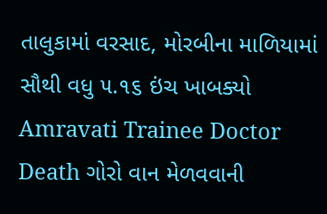તાલુકામાં વરસાદ, મોરબીના માળિયામાં સૌથી વધુ ૫.૧૬ ઇંચ ખાબક્યો
Amravati Trainee Doctor Death ગોરો વાન મેળવવાની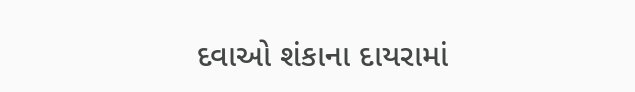દવાઓ શંકાના દાયરામાં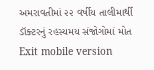અમરાવતીમાં ૨૨ વર્ષીય તાલીમાર્થી ડૉક્ટરનું રહસ્યમય સંજોગોમાં મોત
Exit mobile version